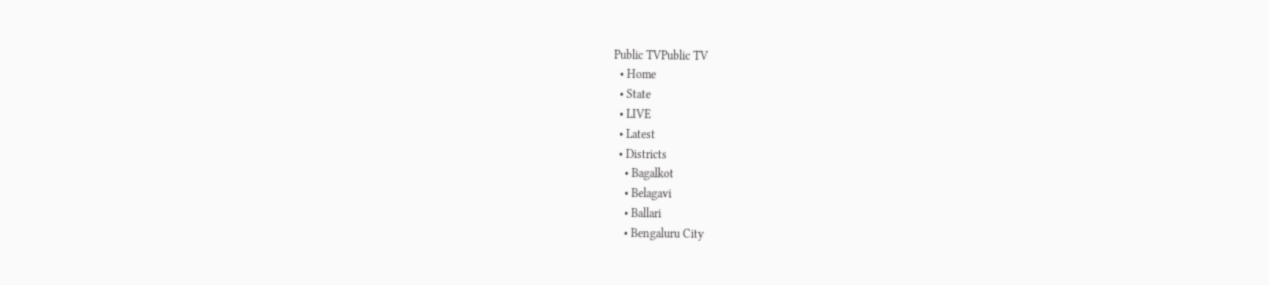Public TVPublic TV
  • Home
  • State
  • LIVE
  • Latest
  • Districts
    • Bagalkot
    • Belagavi
    • Ballari
    • Bengaluru City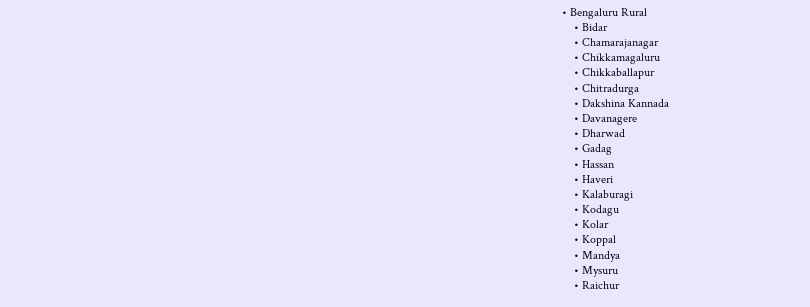• Bengaluru Rural
    • Bidar
    • Chamarajanagar
    • Chikkamagaluru
    • Chikkaballapur
    • Chitradurga
    • Dakshina Kannada
    • Davanagere
    • Dharwad
    • Gadag
    • Hassan
    • Haveri
    • Kalaburagi
    • Kodagu
    • Kolar
    • Koppal
    • Mandya
    • Mysuru
    • Raichur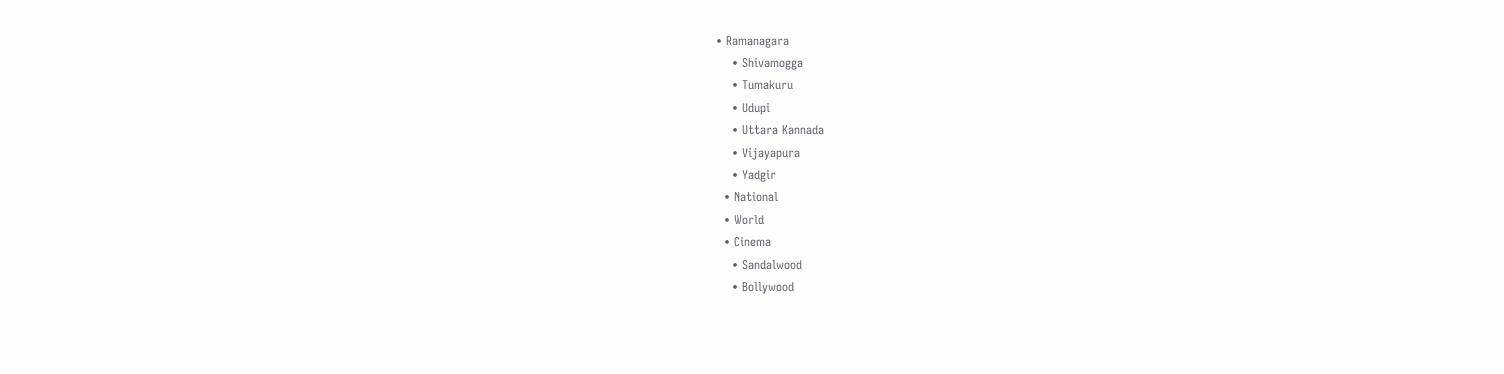• Ramanagara
    • Shivamogga
    • Tumakuru
    • Udupi
    • Uttara Kannada
    • Vijayapura
    • Yadgir
  • National
  • World
  • Cinema
    • Sandalwood
    • Bollywood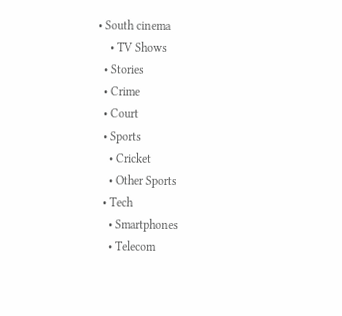• South cinema
    • TV Shows
  • Stories
  • Crime
  • Court
  • Sports
    • Cricket
    • Other Sports
  • Tech
    • Smartphones
    • Telecom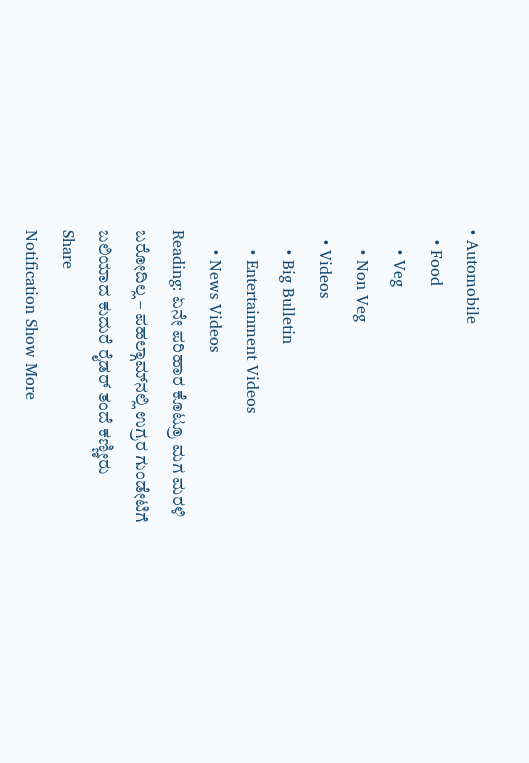• Automobile
  • Food
    • Veg
    • Non Veg
  • Videos
    • Big Bulletin
    • Entertainment Videos
    • News Videos
Reading: ಏನೇ ಪರಿಹಾರ ಕೊಟ್ರೂ ಮಗ ಮರಳಿ ಬರೋದಿಲ್ಲ – ಪಹಲ್ಗಾಮ್‌ನಲ್ಲಿ ಉಗ್ರರ ಗುಂಡೇಟಿಗೆ ಬಲಿಯಾದ ಕುದುರೆ ರೈಡರ್‌ ತಂದೆ ಕಣ್ಣೀರು
Share
Notification Show More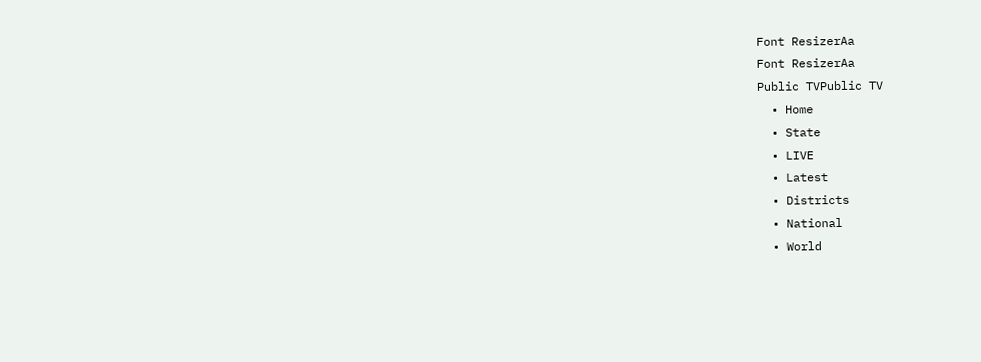Font ResizerAa
Font ResizerAa
Public TVPublic TV
  • Home
  • State
  • LIVE
  • Latest
  • Districts
  • National
  • World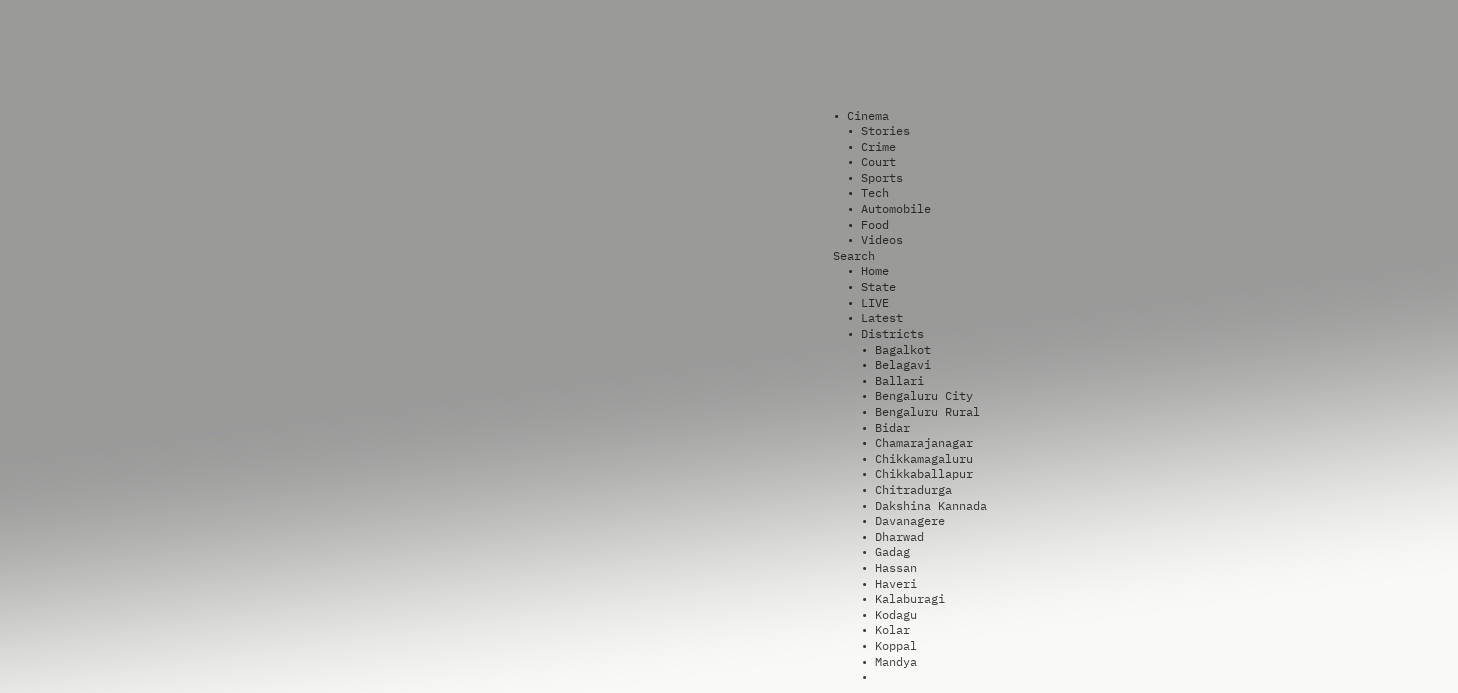• Cinema
  • Stories
  • Crime
  • Court
  • Sports
  • Tech
  • Automobile
  • Food
  • Videos
Search
  • Home
  • State
  • LIVE
  • Latest
  • Districts
    • Bagalkot
    • Belagavi
    • Ballari
    • Bengaluru City
    • Bengaluru Rural
    • Bidar
    • Chamarajanagar
    • Chikkamagaluru
    • Chikkaballapur
    • Chitradurga
    • Dakshina Kannada
    • Davanagere
    • Dharwad
    • Gadag
    • Hassan
    • Haveri
    • Kalaburagi
    • Kodagu
    • Kolar
    • Koppal
    • Mandya
    •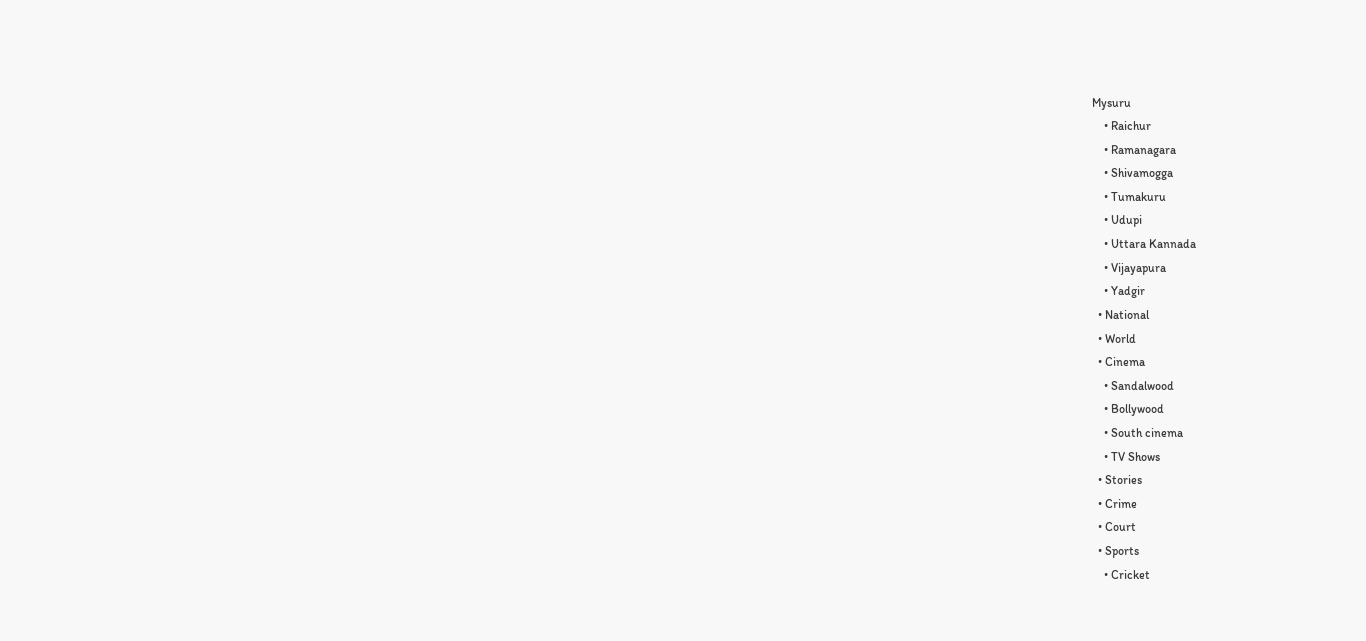Mysuru
    • Raichur
    • Ramanagara
    • Shivamogga
    • Tumakuru
    • Udupi
    • Uttara Kannada
    • Vijayapura
    • Yadgir
  • National
  • World
  • Cinema
    • Sandalwood
    • Bollywood
    • South cinema
    • TV Shows
  • Stories
  • Crime
  • Court
  • Sports
    • Cricket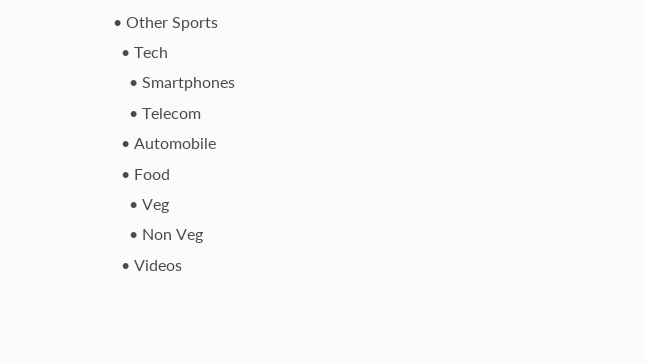• Other Sports
  • Tech
    • Smartphones
    • Telecom
  • Automobile
  • Food
    • Veg
    • Non Veg
  • Videos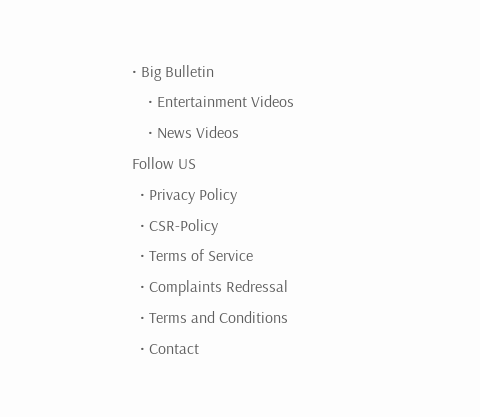• Big Bulletin
    • Entertainment Videos
    • News Videos
Follow US
  • Privacy Policy
  • CSR-Policy
  • Terms of Service
  • Complaints Redressal
  • Terms and Conditions
  • Contact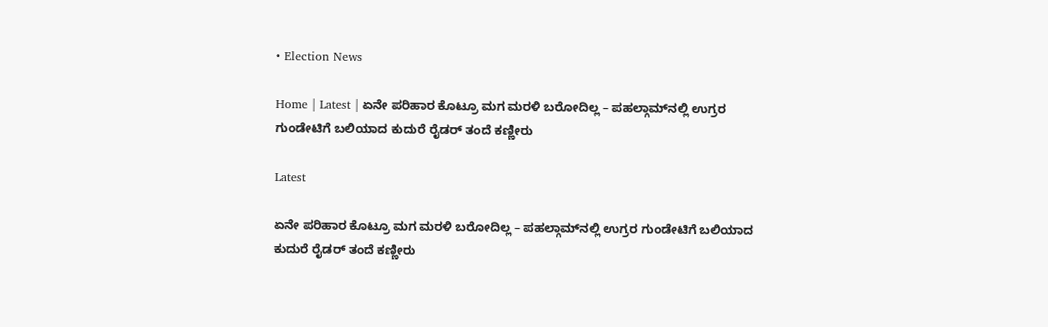• Election News

Home | Latest | ಏನೇ ಪರಿಹಾರ ಕೊಟ್ರೂ ಮಗ ಮರಳಿ ಬರೋದಿಲ್ಲ – ಪಹಲ್ಗಾಮ್‌ನಲ್ಲಿ ಉಗ್ರರ ಗುಂಡೇಟಿಗೆ ಬಲಿಯಾದ ಕುದುರೆ ರೈಡರ್‌ ತಂದೆ ಕಣ್ಣೀರು

Latest

ಏನೇ ಪರಿಹಾರ ಕೊಟ್ರೂ ಮಗ ಮರಳಿ ಬರೋದಿಲ್ಲ – ಪಹಲ್ಗಾಮ್‌ನಲ್ಲಿ ಉಗ್ರರ ಗುಂಡೇಟಿಗೆ ಬಲಿಯಾದ ಕುದುರೆ ರೈಡರ್‌ ತಂದೆ ಕಣ್ಣೀರು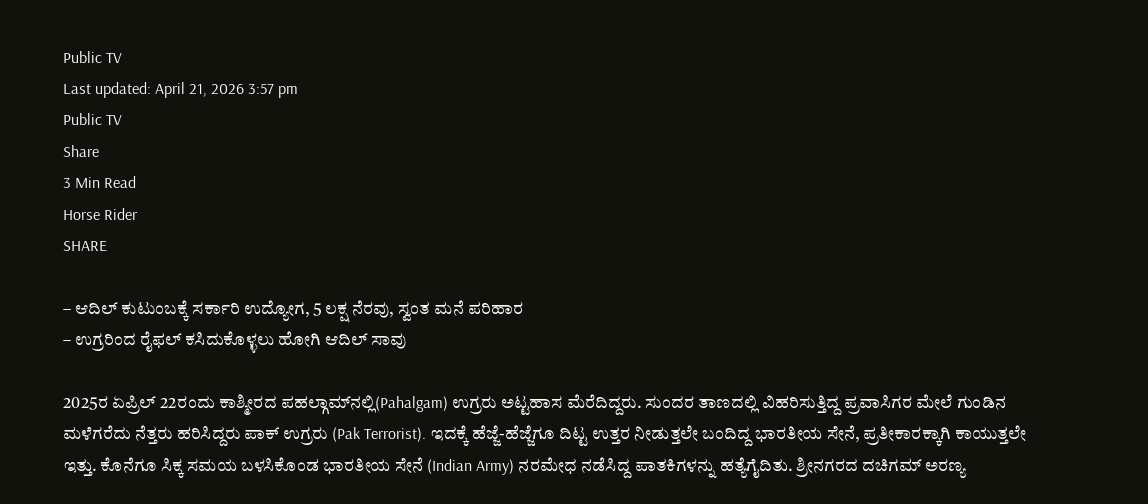Public TV
Last updated: April 21, 2026 3:57 pm
Public TV
Share
3 Min Read
Horse Rider
SHARE

– ಆದಿಲ್‌ ಕುಟುಂಬಕ್ಕೆ ಸರ್ಕಾರಿ ಉದ್ಯೋಗ, 5 ಲಕ್ಷ ನೆರವು, ಸ್ವಂತ ಮನೆ ಪರಿಹಾರ
– ಉಗ್ರರಿಂದ ರೈಫಲ್‌ ಕಸಿದುಕೊಳ್ಳಲು ಹೋಗಿ ಆದಿಲ್‌ ಸಾವು

2025ರ ಏಪ್ರಿಲ್‌ 22ರಂದು ಕಾಶ್ಮೀರದ ಪಹಲ್ಗಾಮ್‌ನಲ್ಲಿ(Pahalgam) ಉಗ್ರರು ಅಟ್ಟಹಾಸ ಮೆರೆದಿದ್ದರು. ಸುಂದರ ತಾಣದಲ್ಲಿ ವಿಹರಿಸುತ್ತಿದ್ದ ಪ್ರವಾಸಿಗರ ಮೇಲೆ ಗುಂಡಿನ ಮಳೆಗರೆದು ನೆತ್ತರು ಹರಿಸಿದ್ದರು ಪಾಕ್‌ ಉಗ್ರರು (Pak Terrorist). ಇದಕ್ಕೆ ಹೆಜ್ಜೆ-ಹೆಜ್ಜೆಗೂ ದಿಟ್ಟ ಉತ್ತರ ನೀಡುತ್ತಲೇ ಬಂದಿದ್ದ ಭಾರತೀಯ ಸೇನೆ, ಪ್ರತೀಕಾರಕ್ಕಾಗಿ ಕಾಯುತ್ತಲೇ ಇತ್ತು. ಕೊನೆಗೂ ಸಿಕ್ಕ ಸಮಯ ಬಳಸಿಕೊಂಡ ಭಾರತೀಯ ಸೇನೆ (Indian Army) ನರಮೇಧ ನಡೆಸಿದ್ದ ಪಾತಕಿಗಳನ್ನು ಹತ್ಯೆಗೈದಿತು. ಶ್ರೀನಗರದ ದಚಿಗಮ್‌ ಅರಣ್ಯ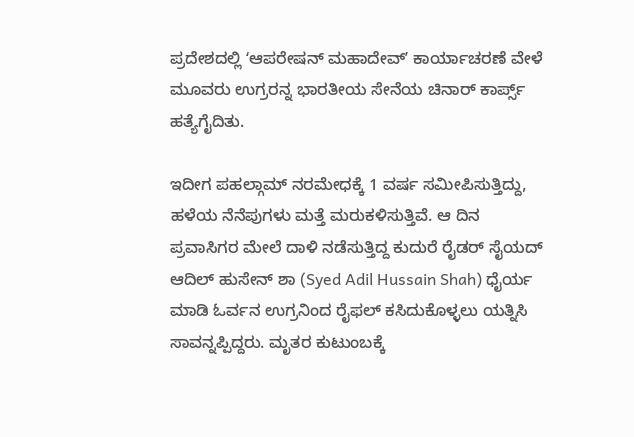ಪ್ರದೇಶದಲ್ಲಿ ʻಆಪರೇಷನ್‌ ಮಹಾದೇವ್‌ʼ ಕಾರ್ಯಾಚರಣೆ ವೇಳೆ ಮೂವರು ಉಗ್ರರನ್ನ ಭಾರತೀಯ ಸೇನೆಯ ಚಿನಾರ್‌ ಕಾರ್ಪ್ಸ್‌ ಹತ್ಯೆಗೈದಿತು.

ಇದೀಗ ಪಹಲ್ಗಾಮ್‌ ನರಮೇಧಕ್ಕೆ 1 ವರ್ಷ ಸಮೀಪಿಸುತ್ತಿದ್ದು, ಹಳೆಯ ನೆನೆಪುಗಳು ಮತ್ತೆ ಮರುಕಳಿಸುತ್ತಿವೆ. ಆ ದಿನ ಪ್ರವಾಸಿಗರ ಮೇಲೆ ದಾಳಿ ನಡೆಸುತ್ತಿದ್ದ ಕುದುರೆ ರೈಡರ್‌ ಸೈಯದ್ ಆದಿಲ್ ಹುಸೇನ್ ಶಾ (Syed Adil Hussain Shah) ಧೈರ್ಯ ಮಾಡಿ ಓರ್ವನ ಉಗ್ರನಿಂದ ರೈಫಲ್‌ ಕಸಿದುಕೊಳ್ಳಲು ಯತ್ನಿಸಿ ಸಾವನ್ನಪ್ಪಿದ್ದರು. ಮೃತರ ಕುಟುಂಬಕ್ಕೆ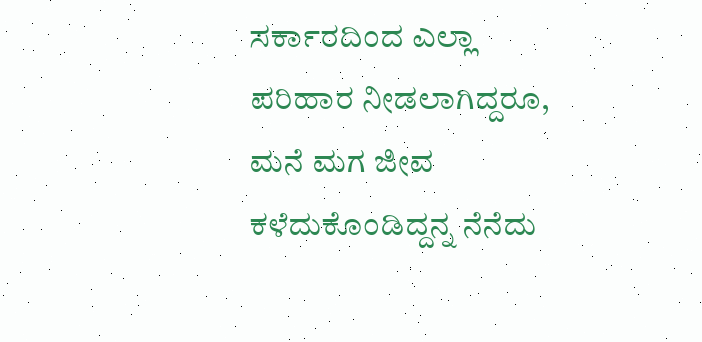ಸರ್ಕಾರದಿಂದ ಎಲ್ಲಾ ಪರಿಹಾರ ನೀಡಲಾಗಿದ್ದರೂ, ಮನೆ ಮಗ ಜೀವ ಕಳೆದುಕೊಂಡಿದ್ದನ್ನ ನೆನೆದು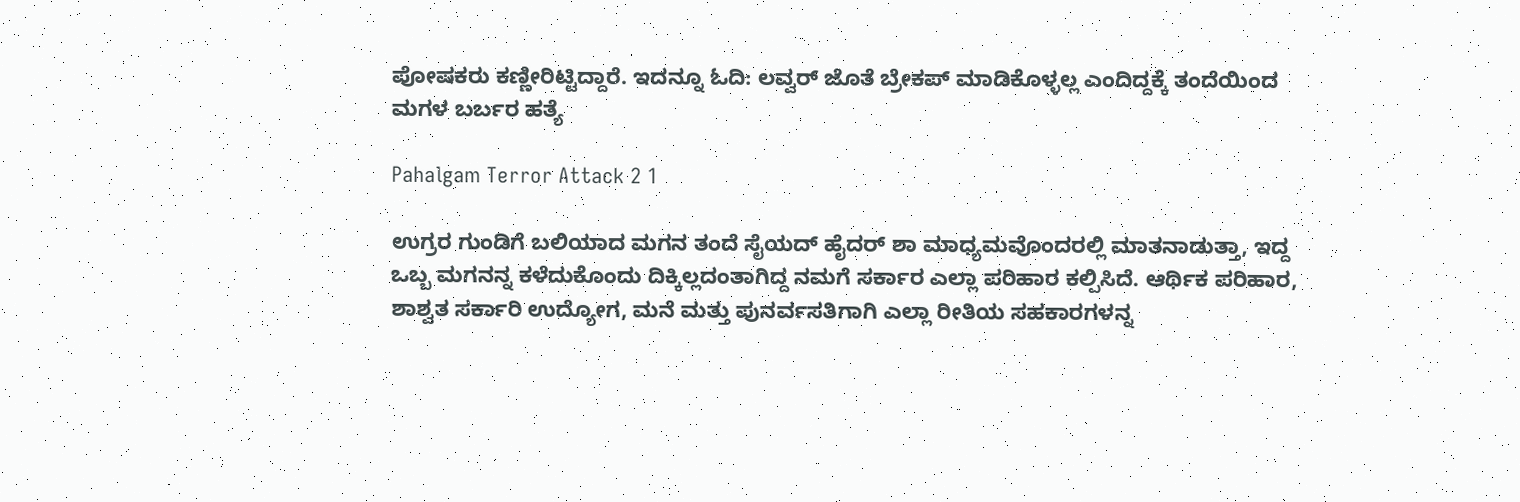ಪೋಷಕರು ಕಣ್ಣೀರಿಟ್ಟಿದ್ದಾರೆ. ಇದನ್ನೂ ಓದಿ: ಲವ್ವರ್‌ ಜೊತೆ ಬ್ರೇಕಪ್‌ ಮಾಡಿಕೊಳ್ಳಲ್ಲ ಎಂದಿದ್ದಕ್ಕೆ ತಂದೆಯಿಂದ ಮಗಳ ಬರ್ಬರ ಹತ್ಯೆ

Pahalgam Terror Attack 2 1

ಉಗ್ರರ ಗುಂಡಿಗೆ ಬಲಿಯಾದ ಮಗನ ತಂದೆ ಸೈಯದ್ ಹೈದರ್ ಶಾ ಮಾಧ್ಯಮವೊಂದರಲ್ಲಿ ಮಾತನಾಡುತ್ತಾ, ಇದ್ದ ಒಬ್ಬ ಮಗನನ್ನ ಕಳೆದುಕೊಂದು ದಿಕ್ಕಿಲ್ಲದಂತಾಗಿದ್ದ ನಮಗೆ ಸರ್ಕಾರ ಎಲ್ಲಾ ಪರಿಹಾರ ಕಲ್ಪಿಸಿದೆ. ಆರ್ಥಿಕ ಪರಿಹಾರ, ಶಾಶ್ವತ ಸರ್ಕಾರಿ ಉದ್ಯೋಗ, ಮನೆ ಮತ್ತು ಪುನರ್ವಸತಿಗಾಗಿ ಎಲ್ಲಾ ರೀತಿಯ ಸಹಕಾರಗಳನ್ನ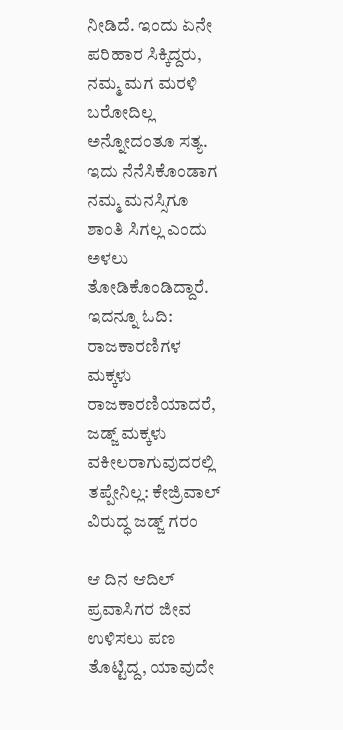ನೀಡಿದೆ. ಇಂದು ಏನೇ ಪರಿಹಾರ ಸಿಕ್ಕಿದ್ದರು, ನಮ್ಮ ಮಗ ಮರಳಿ ಬರೋದಿಲ್ಲ ಅನ್ನೋದಂತೂ ಸತ್ಯ. ಇದು ನೆನೆಸಿಕೊಂಡಾಗ ನಮ್ಮ ಮನಸ್ಸಿಗೂ ಶಾಂತಿ ಸಿಗಲ್ಲ ಎಂದು ಅಳಲು ತೋಡಿಕೊಂಡಿದ್ದಾರೆ. ಇದನ್ನೂ ಓದಿ: ರಾಜಕಾರಣಿಗಳ ಮಕ್ಕಳು ರಾಜಕಾರಣಿಯಾದರೆ, ಜಡ್ಜ್‌ ಮಕ್ಕಳು ವಕೀಲರಾಗುವುದರಲ್ಲಿ ತಪ್ಪೇನಿಲ್ಲ: ಕೇಜ್ರಿವಾಲ್‌ ವಿರುದ್ಧ ಜಡ್ಜ್‌ ಗರಂ

ಆ ದಿನ ಆದಿಲ್‌ ಪ್ರವಾಸಿಗರ ಜೀವ ಉಳಿಸಲು ಪಣ ತೊಟ್ಟಿದ್ದ, ಯಾವುದೇ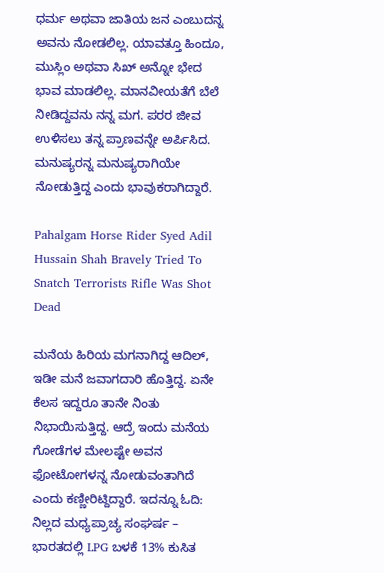ಧರ್ಮ ಅಥವಾ ಜಾತಿಯ ಜನ ಎಂಬುದನ್ನ ಅವನು ನೋಡಲಿಲ್ಲ. ಯಾವತ್ತೂ ಹಿಂದೂ, ಮುಸ್ಲಿಂ ಅಥವಾ ಸಿಖ್ ಅನ್ನೋ ಭೇದ ಭಾವ ಮಾಡಲಿಲ್ಲ. ಮಾನವೀಯತೆಗೆ ಬೆಲೆ ನೀಡಿದ್ದವನು ನನ್ನ ಮಗ. ಪರರ ಜೀವ ಉಳಿಸಲು ತನ್ನ ಪ್ರಾಣವನ್ನೇ ಅರ್ಪಿಸಿದ. ಮನುಷ್ಯರನ್ನ ಮನುಷ್ಯರಾಗಿಯೇ ನೋಡುತ್ತಿದ್ದ ಎಂದು ಭಾವುಕರಾಗಿದ್ದಾರೆ.

Pahalgam Horse Rider Syed Adil Hussain Shah Bravely Tried To Snatch Terrorists Rifle Was Shot Dead

ಮನೆಯ ಹಿರಿಯ ಮಗನಾಗಿದ್ದ ಆದಿಲ್‌, ಇಡೀ ಮನೆ ಜವಾಗದಾರಿ ಹೊತ್ತಿದ್ದ. ಏನೇ ಕೆಲಸ ಇದ್ದರೂ ತಾನೇ ನಿಂತು ನಿಭಾಯಿಸುತ್ತಿದ್ದ. ಆದ್ರೆ ಇಂದು ಮನೆಯ ಗೋಡೆಗಳ ಮೇಲಷ್ಟೇ ಅವನ ಫೋಟೋಗಳನ್ನ ನೋಡುವಂತಾಗಿದೆ ಎಂದು ಕಣ್ಣೀರಿಟ್ದಿದ್ದಾರೆ. ಇದನ್ನೂ ಓದಿ:  ನಿಲ್ಲದ ಮಧ್ಯಪ್ರಾಚ್ಯ ಸಂಘರ್ಷ – ಭಾರತದಲ್ಲಿ LPG ಬಳಕೆ 13% ಕುಸಿತ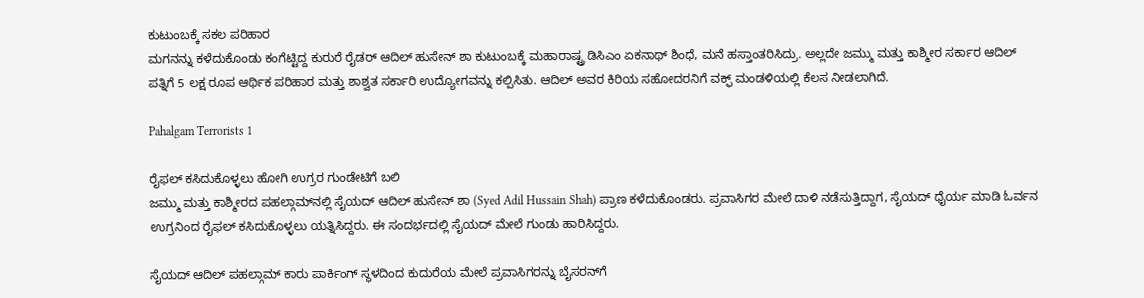ಕುಟುಂಬಕ್ಕೆ ಸಕಲ ಪರಿಹಾರ
ಮಗನನ್ನು ಕಳೆದುಕೊಂಡು ಕಂಗೆಟ್ಟಿದ್ದ ಕುರುರೆ ರೈಡರ್‌ ಆದಿಲ್ ಹುಸೇನ್ ಶಾ ಕುಟುಂಬಕ್ಕೆ ಮಹಾರಾಷ್ಟ್ರ ಡಿಸಿಎಂ ಏಕನಾಥ್‌ ಶಿಂಧೆ, ಮನೆ ಹಸ್ತಾಂತರಿಸಿದ್ರು. ಅಲ್ಲದೇ ಜಮ್ಮು ಮತ್ತು ಕಾಶ್ಮೀರ ಸರ್ಕಾರ ಆದಿಲ್‌ ಪತ್ನಿಗೆ 5 ಲಕ್ಷ ರೂಪ ಆರ್ಥಿಕ ಪರಿಹಾರ ಮತ್ತು ಶಾಶ್ವತ ಸರ್ಕಾರಿ ಉದ್ಯೋಗವನ್ನು ಕಲ್ಪಿಸಿತು. ಆದಿಲ್ ಅವರ ಕಿರಿಯ ಸಹೋದರನಿಗೆ ವಕ್ಫ್ ಮಂಡಳಿಯಲ್ಲಿ ಕೆಲಸ ನೀಡಲಾಗಿದೆ.

Pahalgam Terrorists 1

ರೈಫಲ್‌ ಕಸಿದುಕೊಳ್ಳಲು ಹೋಗಿ ಉಗ್ರರ ಗುಂಡೇಟಿಗೆ ಬಲಿ
ಜಮ್ಮು ಮತ್ತು ಕಾಶ್ಮೀರದ ಪಹಲ್ಗಾಮ್‌ನಲ್ಲಿ ಸೈಯದ್ ಆದಿಲ್ ಹುಸೇನ್ ಶಾ (Syed Adil Hussain Shah) ಪ್ರಾಣ ಕಳೆದುಕೊಂಡರು. ಪ್ರವಾಸಿಗರ ಮೇಲೆ ದಾಳಿ ನಡೆಸುತ್ತಿದ್ದಾಗ, ಸೈಯದ್‌ ಧೈರ್ಯ ಮಾಡಿ ಓರ್ವನ ಉಗ್ರನಿಂದ ರೈಫಲ್‌ ಕಸಿದುಕೊಳ್ಳಲು ಯತ್ನಿಸಿದ್ದರು. ಈ ಸಂದರ್ಭದಲ್ಲಿ ಸೈಯದ್‌ ಮೇಲೆ ಗುಂಡು ಹಾರಿಸಿದ್ದರು.

ಸೈಯದ್‌ ಆದಿಲ್‌ ಪಹಲ್ಗಾಮ್‌ ಕಾರು ಪಾರ್ಕಿಂಗ್ ಸ್ಥಳದಿಂದ ಕುದುರೆಯ ಮೇಲೆ ಪ್ರವಾಸಿಗರನ್ನು ಬೈಸರನ್‌ಗೆ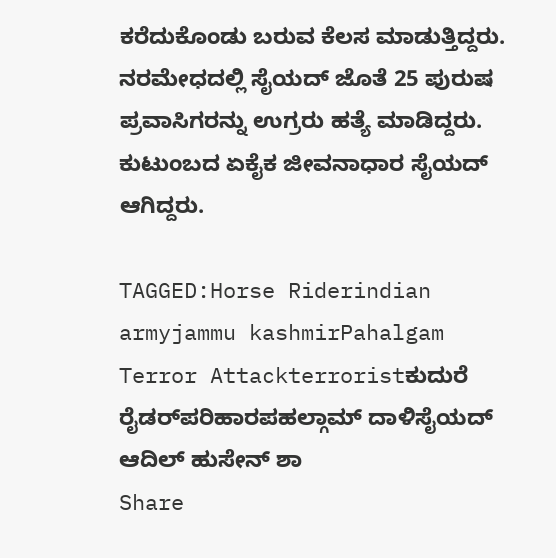ಕರೆದುಕೊಂಡು ಬರುವ ಕೆಲಸ ಮಾಡುತ್ತಿದ್ದರು. ನರಮೇಧದಲ್ಲಿ ಸೈಯದ್‌ ಜೊತೆ 25 ಪುರುಷ ಪ್ರವಾಸಿಗರನ್ನು ಉಗ್ರರು ಹತ್ಯೆ ಮಾಡಿದ್ದರು. ಕುಟುಂಬದ ಏಕೈಕ ಜೀವನಾಧಾರ ಸೈಯದ್‌ ಆಗಿದ್ದರು.

TAGGED:Horse Riderindian armyjammu kashmirPahalgam Terror Attackterroristಕುದುರೆ ರೈಡರ್‌ಪರಿಹಾರಪಹಲ್ಗಾಮ್ ದಾಳಿಸೈಯದ್ ಆದಿಲ್ ಹುಸೇನ್ ಶಾ
Share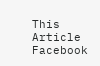This Article
Facebook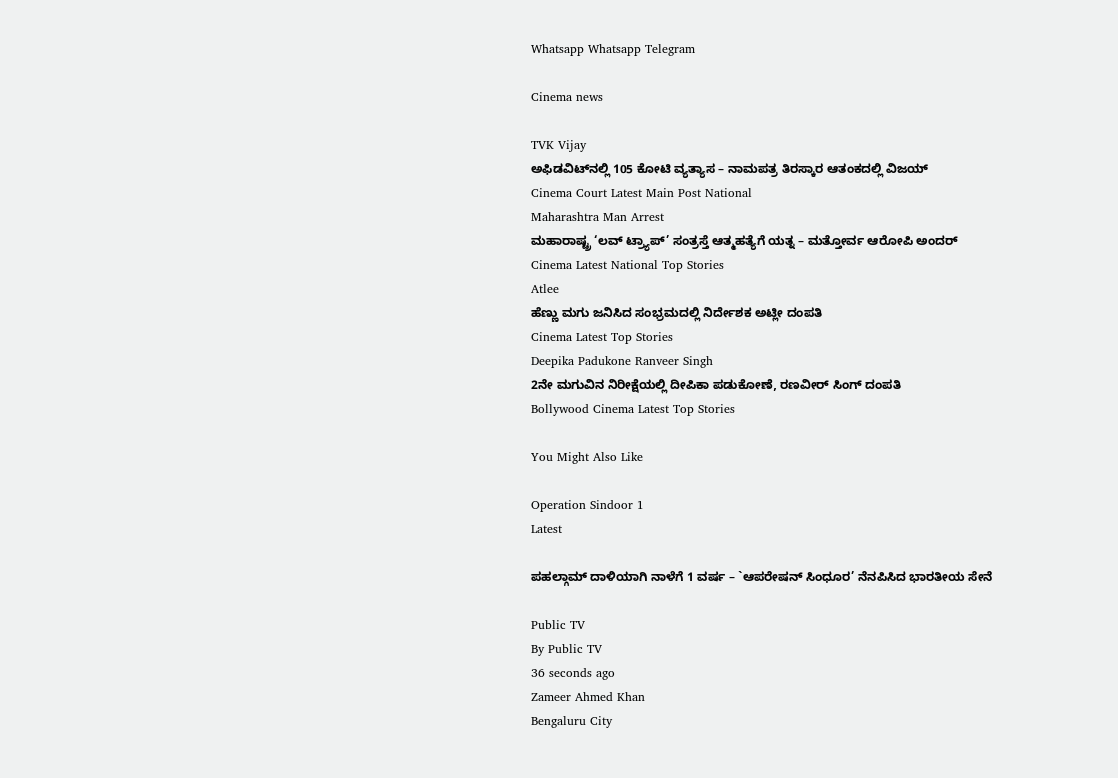Whatsapp Whatsapp Telegram

Cinema news

TVK Vijay
ಅಫಿಡವಿಟ್‌ನಲ್ಲಿ 105 ಕೋಟಿ ವ್ಯತ್ಯಾಸ – ನಾಮಪತ್ರ ತಿರಸ್ಕಾರ ಆತಂಕದಲ್ಲಿ ವಿಜಯ್‌
Cinema Court Latest Main Post National
Maharashtra Man Arrest
ಮಹಾರಾಷ್ಟ್ರ ‘ಲವ್ ಟ್ರ್ಯಾಪ್’ ಸಂತ್ರಸ್ತೆ ಆತ್ಮಹತ್ಯೆಗೆ ಯತ್ನ – ಮತ್ತೋರ್ವ ಆರೋಪಿ ಅಂದರ್
Cinema Latest National Top Stories
Atlee
ಹೆಣ್ಣು ಮಗು ಜನಿಸಿದ ಸಂಭ್ರಮದಲ್ಲಿ ನಿರ್ದೇಶಕ ಅಟ್ಲೀ ದಂಪತಿ
Cinema Latest Top Stories
Deepika Padukone Ranveer Singh
2ನೇ ಮಗುವಿನ ನಿರೀಕ್ಷೆಯಲ್ಲಿ ದೀಪಿಕಾ ಪಡುಕೋಣೆ, ರಣವೀರ್‌ ಸಿಂಗ್‌ ದಂಪತಿ
Bollywood Cinema Latest Top Stories

You Might Also Like

Operation Sindoor 1
Latest

ಪಹಲ್ಗಾಮ್ ದಾಳಿಯಾಗಿ ನಾಳೆಗೆ 1 ವರ್ಷ – `ಆಪರೇಷನ್ ಸಿಂಧೂರ’ ನೆನಪಿಸಿದ ಭಾರತೀಯ ಸೇನೆ

Public TV
By Public TV
36 seconds ago
Zameer Ahmed Khan
Bengaluru City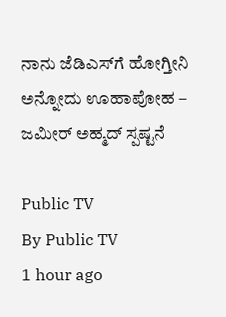ನಾನು ಜೆಡಿಎಸ್‌ಗೆ ಹೋಗ್ತೀನಿ ಅನ್ನೋದು ಊಹಾಪೋಹ – ಜಮೀರ್ ಅಹ್ಮದ್ ಸ್ಪಷ್ಟನೆ

Public TV
By Public TV
1 hour ago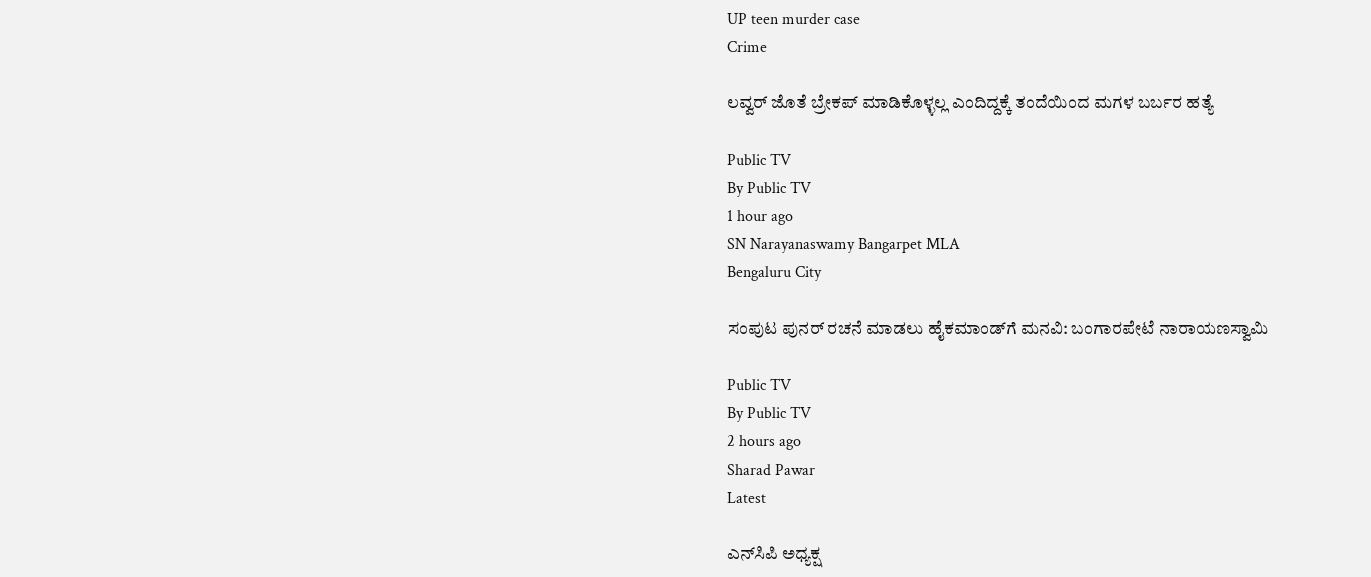UP teen murder case
Crime

ಲವ್ವರ್‌ ಜೊತೆ ಬ್ರೇಕಪ್‌ ಮಾಡಿಕೊಳ್ಳಲ್ಲ ಎಂದಿದ್ದಕ್ಕೆ ತಂದೆಯಿಂದ ಮಗಳ ಬರ್ಬರ ಹತ್ಯೆ

Public TV
By Public TV
1 hour ago
SN Narayanaswamy Bangarpet MLA
Bengaluru City

ಸಂಪುಟ ಪುನರ್ ರಚನೆ ಮಾಡಲು ಹೈಕಮಾಂಡ್‌ಗೆ ಮನವಿ: ಬಂಗಾರಪೇಟೆ ನಾರಾಯಣಸ್ವಾಮಿ

Public TV
By Public TV
2 hours ago
Sharad Pawar
Latest

ಎನ್‌ಸಿಪಿ ಅಧ್ಯಕ್ಷ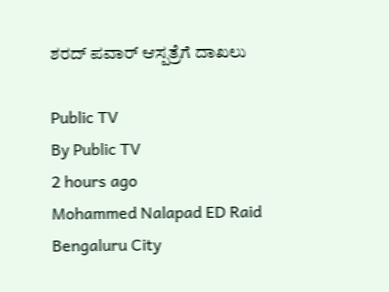ಶರದ್ ಪವಾರ್ ಆಸ್ಪತ್ರೆಗೆ ದಾಖಲು

Public TV
By Public TV
2 hours ago
Mohammed Nalapad ED Raid
Bengaluru City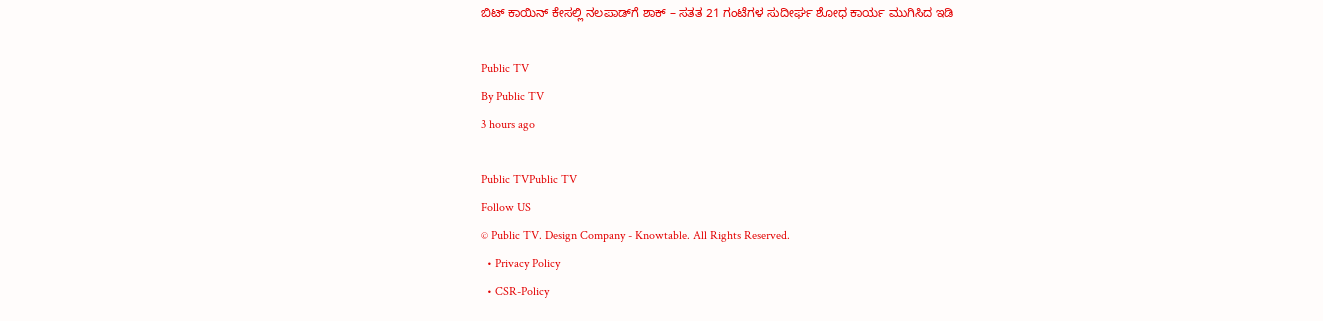ಬಿಟ್ ಕಾಯಿನ್ ಕೇಸಲ್ಲಿ ನಲಪಾಡ್‌ಗೆ ಶಾಕ್ – ಸತತ 21 ಗಂಟೆಗಳ ಸುದೀರ್ಘ ಶೋಧ ಕಾರ್ಯ ಮುಗಿಸಿದ ಇಡಿ

Public TV
By Public TV
3 hours ago

Public TVPublic TV
Follow US
© Public TV. Design Company - Knowtable. All Rights Reserved.
  • Privacy Policy
  • CSR-Policy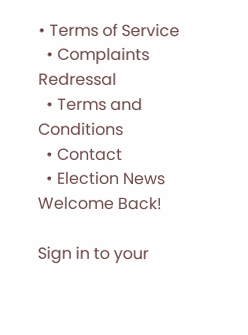• Terms of Service
  • Complaints Redressal
  • Terms and Conditions
  • Contact
  • Election News
Welcome Back!

Sign in to your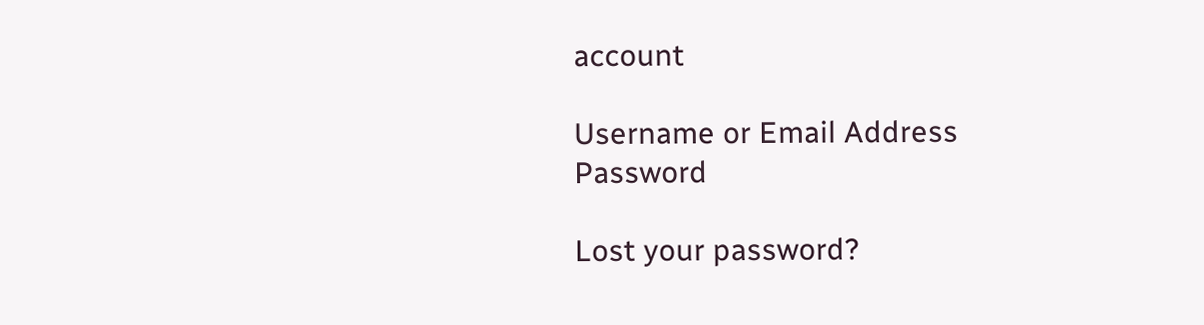account

Username or Email Address
Password

Lost your password?